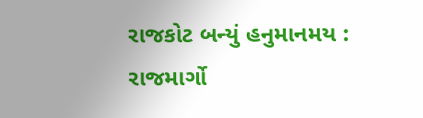રાજકોટ બન્યું હનુમાનમય : રાજમાર્ગો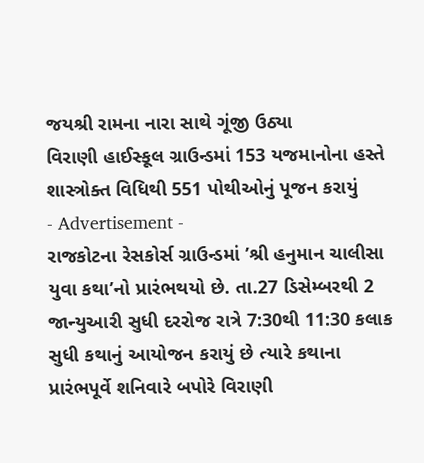જયશ્રી રામના નારા સાથે ગૂંજી ઉઠ્યા
વિરાણી હાઈસ્કૂલ ગ્રાઉન્ડમાં 153 યજમાનોના હસ્તે શાસ્ત્રોક્ત વિધિથી 551 પોથીઓનું પૂજન કરાયું
- Advertisement -
રાજકોટના રેસકોર્સ ગ્રાઉન્ડમાં ’શ્રી હનુમાન ચાલીસા યુવા કથા’નો પ્રારંભથયો છે. તા.27 ડિસેમ્બરથી 2 જાન્યુઆરી સુધી દરરોજ રાત્રે 7:30થી 11:30 કલાક સુધી કથાનું આયોજન કરાયું છે ત્યારે કથાના પ્રારંભપૂર્વે શનિવારે બપોરે વિરાણી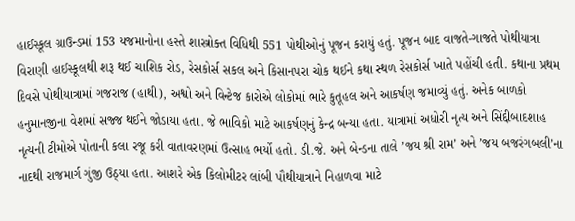હાઈસ્કૂલ ગ્રાઉન્ડમાં 153 યજમાનોના હસ્તે શાસ્ત્રોક્ત વિધિથી 551 પોથીઓનું પૂજન કરાયું હતું. પૂજન બાદ વાજતે-ગાજતે પોથીયાત્રા વિરાણી હાઈસ્કૂલથી શરૂ થઈ ચાશિક રોડ, રેસકોર્સ સકલ અને કિસાનપરા ચોક થઈને કથા સ્થળ રેસકોર્સ ખાતે પહોંચી હતી. કથાના પ્રથમ દિવસે પોથીયાત્રામાં ગજરાજ (હાથી), અશ્વો અને વિન્ટેજ કારોએ લોકોમાં ભારે કુતૂહલ અને આકર્ષણ જમાવ્યું હતું. અનેક બાળકો હનુમાનજીના વેશમાં સજ્જ થઈને જોડાયા હતા. જે ભાવિકો માટે આકર્ષણનું કેન્દ્ર બન્યા હતા. યાત્રામાં અધોરી નૃત્ય અને સિંદ્દીબાદશાહ નૃત્યની ટીમોએ પોતાની કલા રજૂ કરી વાતાવરણમાં ઉત્સાહ ભર્યો હતો. ડી.જે. અને બેન્ડના તાલે ’જય શ્રી રામ’ અને ’જય બજરંગબલી’ના નાદથી રાજમાર્ગ ગુંજી ઉઠ્યા હતા. આશરે એક કિલોમીટર લાંબી પૌથીયાત્રાને નિહાળવા માટે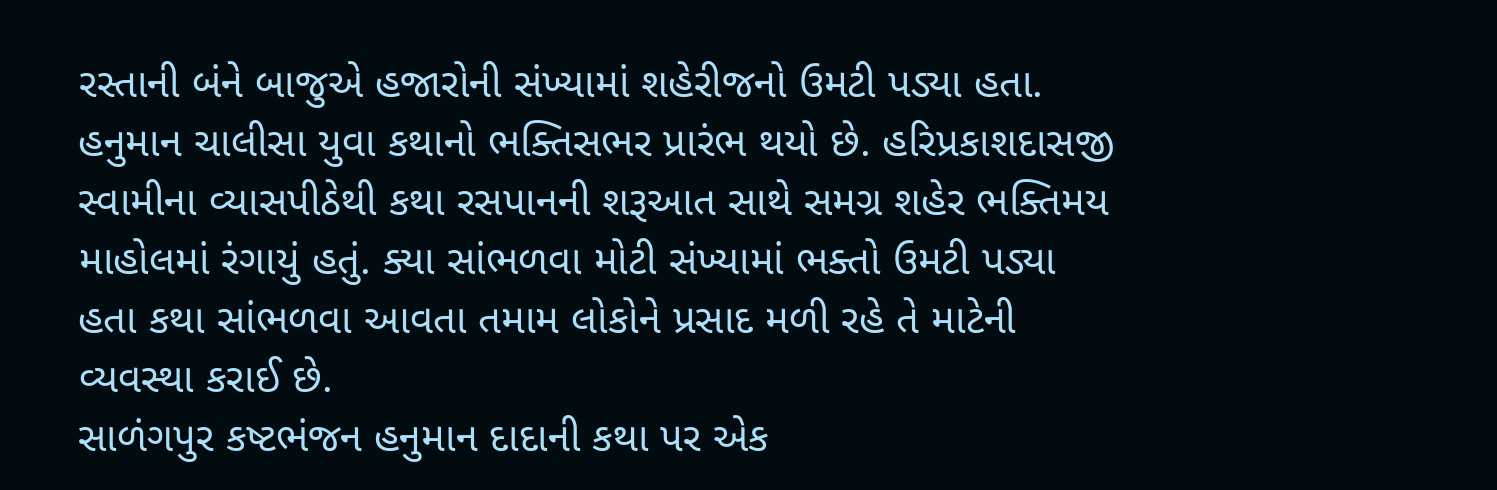રસ્તાની બંને બાજુએ હજારોની સંખ્યામાં શહેરીજનો ઉમટી પડ્યા હતા. હનુમાન ચાલીસા યુવા કથાનો ભક્તિસભર પ્રારંભ થયો છે. હરિપ્રકાશદાસજી સ્વામીના વ્યાસપીઠેથી કથા રસપાનની શરૂઆત સાથે સમગ્ર શહેર ભક્તિમય માહોલમાં રંગાયું હતું. ક્યા સાંભળવા મોટી સંખ્યામાં ભક્તો ઉમટી પડ્યા હતા કથા સાંભળવા આવતા તમામ લોકોને પ્રસાદ મળી રહે તે માટેની વ્યવસ્થા કરાઈ છે.
સાળંગપુર કષ્ટભંજન હનુમાન દાદાની કથા પર એક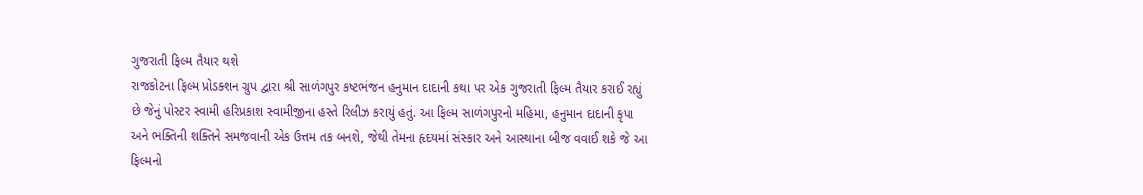ગુજરાતી ફિલ્મ તૈયાર થશે
રાજકોટના ફિલ્મ પ્રોડક્શન ગ્રુપ દ્વારા શ્રી સાળંગપુર કષ્ટભંજન હનુમાન દાદાની કથા પર એક ગુજરાતી ફિલ્મ તૈયાર કરાઈ રહ્યું છે જેનું પોસ્ટર સ્વામી હરિપ્રકાશ સ્વામીજીના હસ્તે રિલીઝ કરાયું હતું. આ ફિલ્મ સાળંગપુરનો મહિમા, હનુમાન દાદાની કૃપા અને ભક્તિની શક્તિને સમજવાની એક ઉત્તમ તક બનશે, જેથી તેમના હૃદયમાં સંસ્કાર અને આસ્થાના બીજ વવાઈ શકે જે આ ફિલ્મનો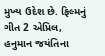મુખ્ય ઉદેશ છે. ફિલ્મનું ગીત 2 એપ્રિલ, હનુમાન જયંતિના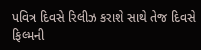પવિત્ર દિવસે રિલીઝ કરાશે સાથે તેજ દિવસે ફિલ્મની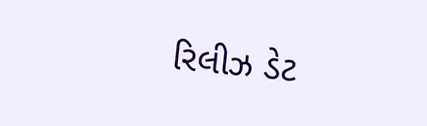રિલીઝ ડેટ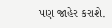પણ જાહેર કરાશે.